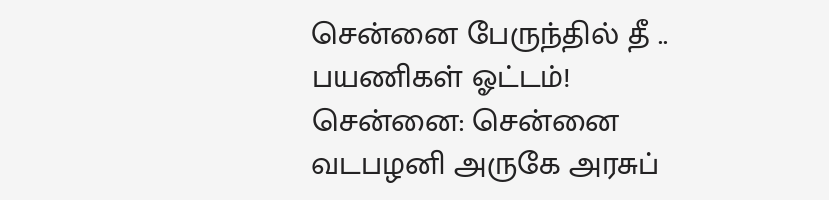சென்னை பேருந்தில் தீ .. பயணிகள் ஓட்டம்!
சென்னை: சென்னை வடபழனி அருகே அரசுப்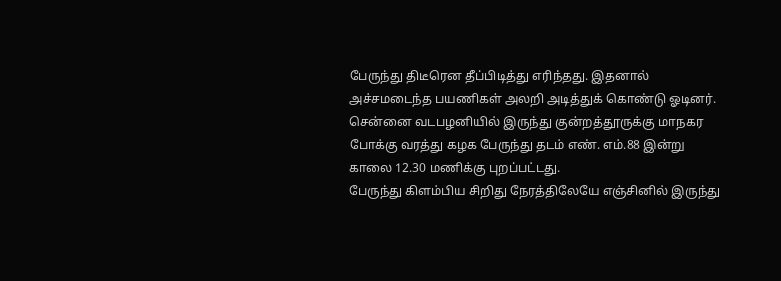பேருந்து திடீரென தீப்பிடித்து எரிந்தது. இதனால் அச்சமடைந்த பயணிகள் அலறி அடித்துக் கொண்டு ஓடினர்.
சென்னை வடபழனியில் இருந்து குன்றத்தூருக்கு மாநகர போக்கு வரத்து கழக பேருந்து தடம் எண். எம்.88 இன்று காலை 12.30 மணிக்கு புறப்பட்டது.
பேருந்து கிளம்பிய சிறிது நேரத்திலேயே எஞ்சினில் இருந்து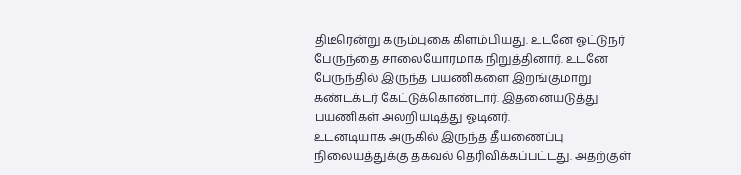திடீரென்று கரும்புகை கிளம்பியது. உடனே ஓட்டுநர் பேருந்தை சாலையோரமாக நிறுத்தினார். உடனே பேருந்தில் இருந்த பயணிகளை இறங்குமாறு கண்டக்டர் கேட்டுக்கொண்டார். இதனையடுத்து பயணிகள் அலறியடித்து ஓடினர்.
உடனடியாக அருகில் இருந்த தீயணைப்பு நிலையத்துக்கு தகவல் தெரிவிக்கப்பட்டது. அதற்குள்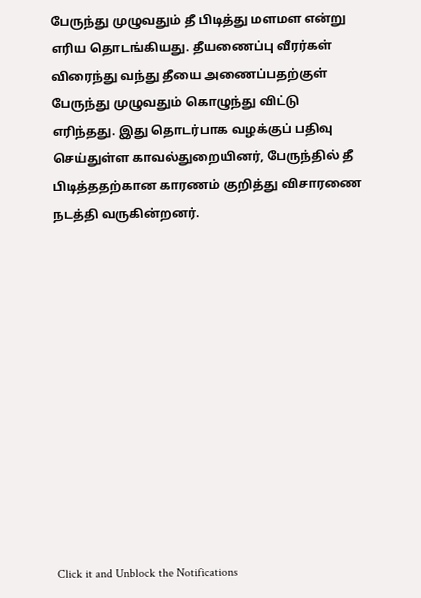பேருந்து முழுவதும் தீ பிடித்து மளமள என்று எரிய தொடங்கியது. தீயணைப்பு வீரர்கள் விரைந்து வந்து தீயை அணைப்பதற்குள் பேருந்து முழுவதும் கொழுந்து விட்டு எரிந்தது. இது தொடர்பாக வழக்குப் பதிவு செய்துள்ள காவல்துறையினர், பேருந்தில் தீ பிடித்ததற்கான காரணம் குறித்து விசாரணை நடத்தி வருகின்றனர்.












Click it and Unblock the Notifications